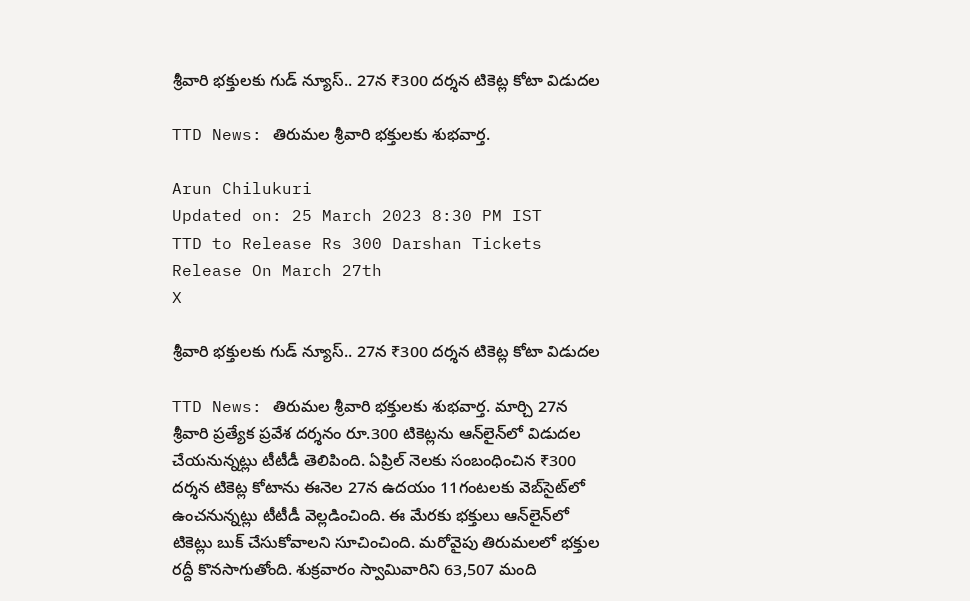శ్రీవారి భక్తులకు గుడ్ న్యూస్.. 27న ₹300 దర్శన టికెట్ల కోటా విడుదల

TTD News: తిరుమల శ్రీవారి భక్తులకు శుభవార్త.

Arun Chilukuri
Updated on: 25 March 2023 8:30 PM IST
TTD to Release Rs 300 Darshan Tickets Release On March 27th
X

శ్రీవారి భక్తులకు గుడ్ న్యూస్.. 27న ₹300 దర్శన టికెట్ల కోటా విడుదల

TTD News: తిరుమల శ్రీవారి భక్తులకు శుభవార్త. మార్చి 27న శ్రీవారి ప్రత్యేక ప్రవేశ దర్శనం రూ.300 టికెట్లను ఆన్‌లైన్‌లో విడుదల చేయనున్నట్లు టీటీడీ తెలిపింది. ఏప్రిల్‌ నెలకు సంబంధించిన ₹300 దర్శన టికెట్ల కోటాను ఈనెల 27న ఉదయం 11గంటలకు వెబ్‌సైట్‌లో ఉంచనున్నట్లు టీటీడీ వెల్లడించింది. ఈ మేరకు భక్తులు ఆన్‌లైన్‌లో టికెట్లు బుక్‌ చేసుకోవాలని సూచించింది. మరోవైపు తిరుమలలో భక్తుల రద్దీ కొనసాగుతోంది. శుక్రవారం స్వామివారిని 63,507 మంది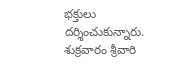భక్తులు దర్శించుకున్నారు. శుక్రవారం శ్రీవారి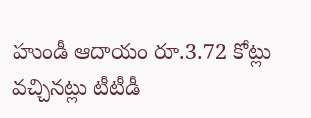హుండీ ఆదాయం రూ.3.72 కోట్లు వచ్చినట్లు టీటీడీ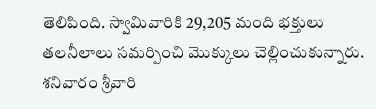తెలిపింది. స్వామివారికి 29,205 మంది భక్తులు తలనీలాలు సమర్పించి మొక్కులు చెల్లించుకున్నారు. శనివారం శ్రీవారి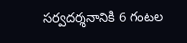సర్వదర్శనానికి 6 గంటల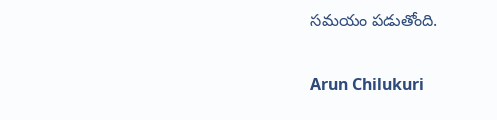సమయం పడుతోంది.

Arun Chilukuri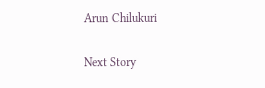Arun Chilukuri

Next Story